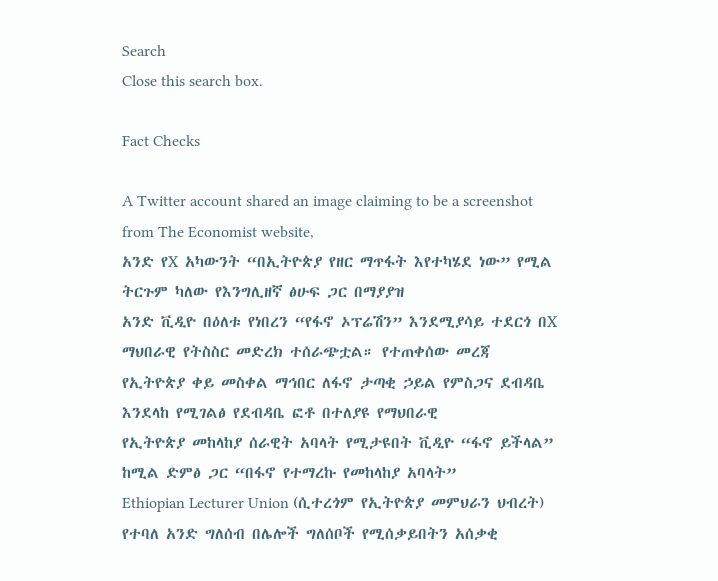Search
Close this search box.

Fact Checks

A Twitter account shared an image claiming to be a screenshot from The Economist website,
አንድ የX አካውንት “በኢትዮጵያ የዘር ማጥፋት እየተካሄደ ነው” የሚል ትርጉም ካለው የእንግሊዘኛ ፅሁፍ ጋር በማያያዝ
አንድ ቪዲዮ በዕለቱ የነበረን “የፋኖ ኦፕሬሽን” እንደሚያሳይ ተደርጎ በX ማህበራዊ የትስስር መድረክ ተሰራጭቷል። የተጠቀሰው መረጃ
የኢትዮጵያ ቀይ መስቀል ማኅበር ለፋኖ ታጣቂ ኃይል የምስጋና ደብዳቤ እንደላከ የሚገልፅ የደብዳቤ ፎቶ በተለያዩ የማህበራዊ
የኢትዮጵያ መከላከያ ሰራዊት አባላት የሚታዩበት ቪዲዮ “ፋኖ ይችላል” ከሚል ድምፅ ጋር “በፋኖ የተማረኩ የመከላከያ አባላት”
Ethiopian Lecturer Union (ሲተረጎም የኢትዮጵያ መምህራን ህብረት) የተባለ አንድ ግለሰብ በሌሎች ግለሰቦች የሚሰቃይበትን አሰቃቂ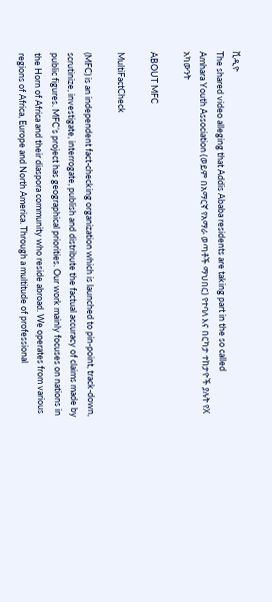ቪዲዮ
The shared video alleging that Addis Ababa residents are taking part in the so called
Amhara Youth Association (ወይም በአማርኛ የአማራ ወጣቶች ማህበር) የተባለ እና በርካታ ተከታዮች ያሉት የX አካውንት

ABOUT MFC

MultiFactCheck

(MFC) is an independent fact-checking organization which is launched to pin-point, track-down, scrutinize, investigate, interrogate, publish and distribute the factual accuracy of claims made by public figures. MFC’s project has geographical priorities. Our work mainly focuses on nations in the Horn of Africa and their diaspora community who reside abroad. We operates from various regions of Africa, Europe and North America. Through a multitude of professional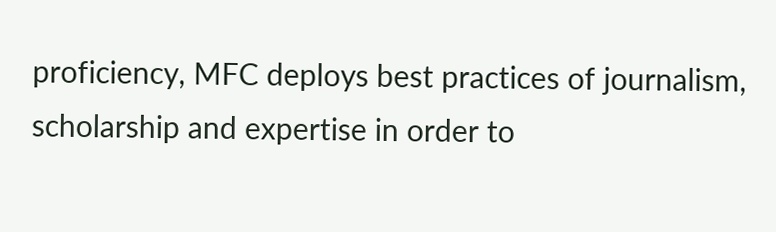proficiency, MFC deploys best practices of journalism, scholarship and expertise in order to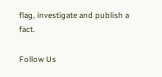flag, investigate and publish a fact.

Follow Us